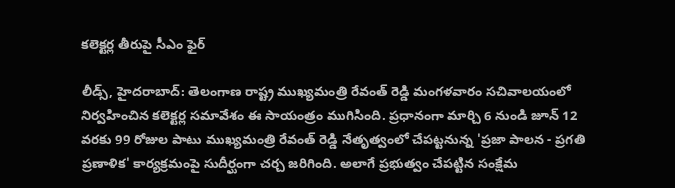కలెక్టర్ల తీరుపై సీఎం ఫైర్

లీడ్స్, హైదరాబాద్: తెలంగాణ రాష్ట్ర ముఖ్యమంత్రి రేవంత్ రెడ్డి మంగళవారం సచివాలయంలో నిర్వహించిన కలెక్టర్ల సమావేశం ఈ సాయంత్రం ముగిసింది. ప్రధానంగా మార్చి 6 నుండి జూన్ 12 వరకు 99 రోజుల పాటు ముఖ్యమంత్రి రేవంత్ రెడ్డి నేతృత్వంలో చేపట్టనున్న 'ప్రజా పాలన - ప్రగతి ప్రణాళిక' కార్యక్రమంపై సుదీర్ఘంగా చర్చ జరిగింది. అలాగే ప్రభుత్వం చేపట్టిన సంక్షేమ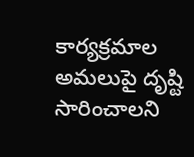కార్యక్రమాల అమలుపై దృష్టి సారించాలని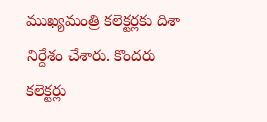ముఖ్యమంత్రి కలెక్టర్లకు దిశా నిర్దేశం చేశారు. కొందరు కలెక్టర్లు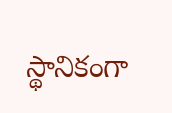స్థానికంగా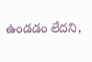ఉండడం లేదని,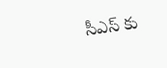సీఎస్ కు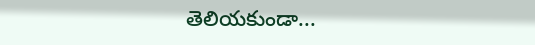తెలియకుండా...